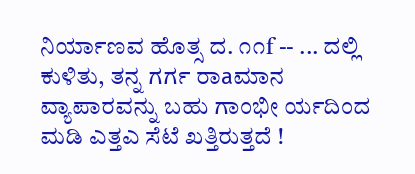ನಿರ್ಯಾಣವ ಹೊತ್ಸ ದ. ೧೧f -- ... ದಲ್ಲಿ ಕುಳಿತು, ತನ್ನ ಗರ್ಗ ರಾаಮಾನ ವ್ಯಾಪಾರವನ್ನು ಬಹು ಗಾಂಭೀ ರ್ಯದಿಂದ ಮಡಿ ಎತ್ತಎ ಸೆಟೆ ಖತ್ತಿರುತ್ತದೆ !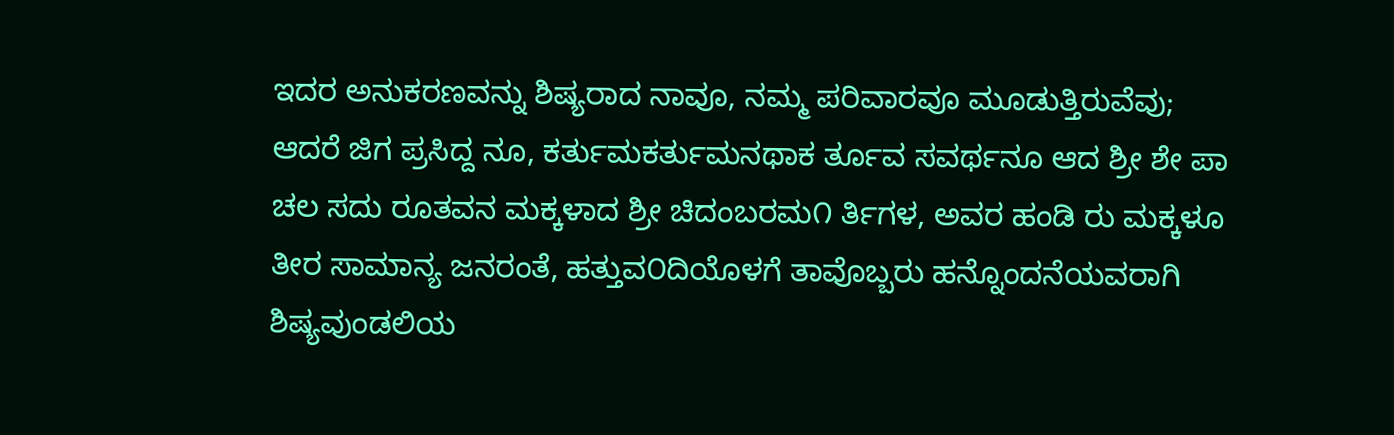ಇದರ ಅನುಕರಣವನ್ನು ಶಿಷ್ಯರಾದ ನಾವೂ, ನಮ್ಮ ಪರಿವಾರವೂ ಮೂಡುತ್ತಿರುವೆವು; ಆದರೆ ಜಿಗ ಪ್ರಸಿದ್ದ ನೂ, ಕರ್ತುಮಕರ್ತುಮನಥಾಕ ರ್ತೂವ ಸವರ್ಥನೂ ಆದ ಶ್ರೀ ಶೇ ಪಾ ಚಲ ಸದು ರೂತವನ ಮಕ್ಕಳಾದ ಶ್ರೀ ಚಿದಂಬರಮ೧ ರ್ತಿಗಳ, ಅವರ ಹಂಡಿ ರು ಮಕ್ಕಳೂ ತೀರ ಸಾಮಾನ್ಯ ಜನರಂತೆ, ಹತ್ತುವ೦ದಿಯೊಳಗೆ ತಾವೊಬ್ಬರು ಹನ್ನೊಂದನೆಯವರಾಗಿ ಶಿಷ್ಯವುಂಡಲಿಯ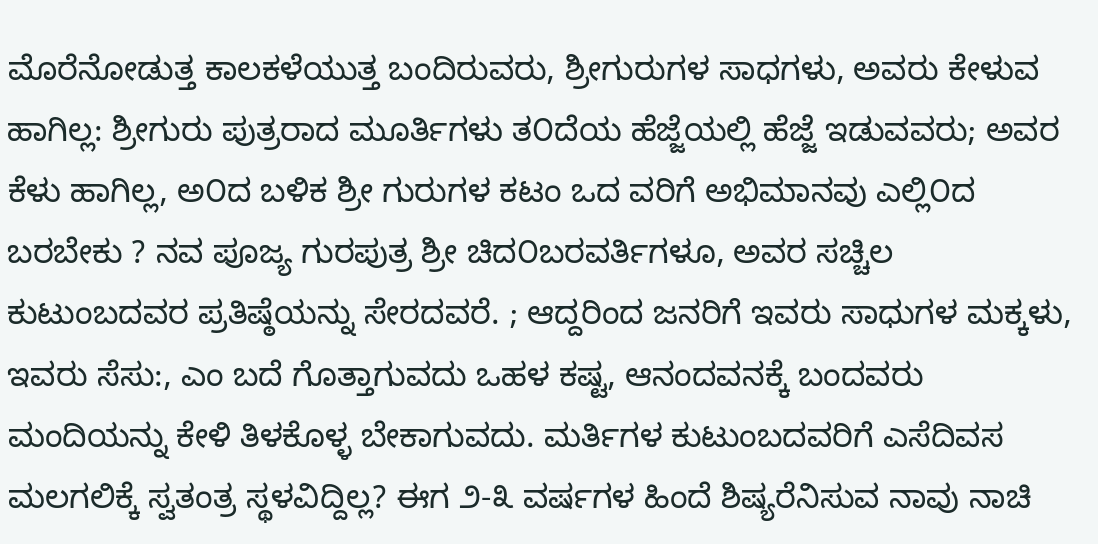ಮೊರೆನೋಡುತ್ತ ಕಾಲಕಳೆಯುತ್ತ ಬಂದಿರುವರು, ಶ್ರೀಗುರುಗಳ ಸಾಧಗಳು, ಅವರು ಕೇಳುವ ಹಾಗಿಲ್ಲ: ಶ್ರೀಗುರು ಪುತ್ರರಾದ ಮೂರ್ತಿಗಳು ತ೦ದೆಯ ಹೆಜ್ಜೆಯಲ್ಲಿ ಹೆಜ್ಜೆ ಇಡುವವರು; ಅವರ ಕೆಳು ಹಾಗಿಲ್ಲ, ಅ೦ದ ಬಳಿಕ ಶ್ರೀ ಗುರುಗಳ ಕಟಂ ಒದ ವರಿಗೆ ಅಭಿಮಾನವು ಎಲ್ಲಿ೦ದ ಬರಬೇಕು ? ನವ ಪೂಜ್ಯ ಗುರಪುತ್ರ ಶ್ರೀ ಚಿದ೦ಬರವರ್ತಿಗಳೂ, ಅವರ ಸಚ್ಚಿಲ ಕುಟುಂಬದವರ ಪ್ರತಿಷ್ಠೆಯನ್ನು ಸೇರದವರೆ. ; ಆದ್ದರಿಂದ ಜನರಿಗೆ ಇವರು ಸಾಧುಗಳ ಮಕ್ಕಳು, ಇವರು ಸೆಸು:, ಎಂ ಬದೆ ಗೊತ್ತಾಗುವದು ಒಹಳ ಕಷ್ಟ, ಆನಂದವನಕ್ಕೆ ಬಂದವರು ಮಂದಿಯನ್ನು ಕೇಳಿ ತಿಳಕೊಳ್ಳ ಬೇಕಾಗುವದು. ಮರ್ತಿಗಳ ಕುಟುಂಬದವರಿಗೆ ಎಸೆದಿವಸ ಮಲಗಲಿಕ್ಕೆ ಸ್ವತಂತ್ರ ಸ್ಥಳವಿದ್ದಿಲ್ಲ? ಈಗ ೨-೩ ವರ್ಷಗಳ ಹಿಂದೆ ಶಿಷ್ಯರೆನಿಸುವ ನಾವು ನಾಚಿ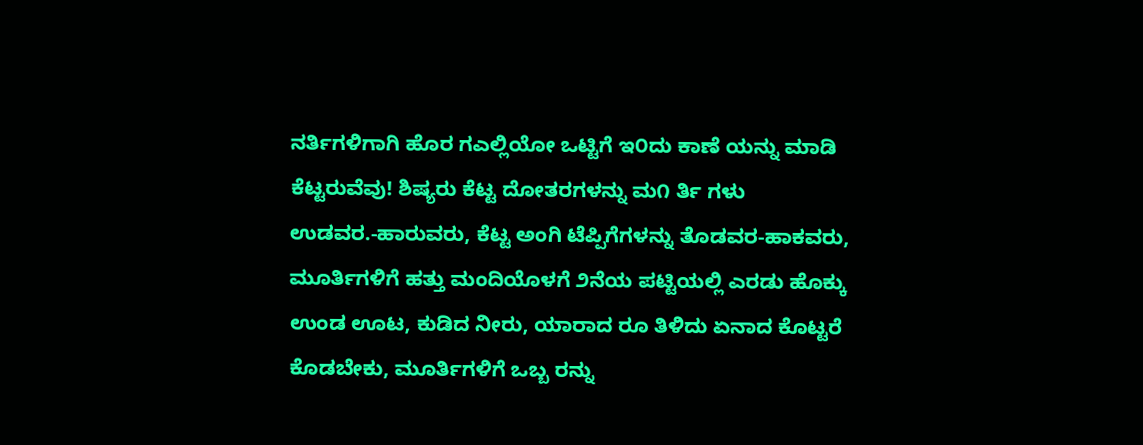ನರ್ತಿಗಳಿಗಾಗಿ ಹೊರ ಗಎಲ್ಲಿಯೋ ಒಟ್ಟಿಗೆ ಇ೦ದು ಕಾಣೆ ಯನ್ನು ಮಾಡಿ ಕೆಟ್ಟರುವೆವು! ಶಿಷ್ಯರು ಕೆಟ್ಟ ದೋತರಗಳನ್ನು ಮ೧ ರ್ತಿ ಗಳು ಉಡವರ.-ಹಾರುವರು, ಕೆಟ್ಟ ಅಂಗಿ ಟೆಪ್ಪಿಗೆಗಳನ್ನು ತೊಡವರ-ಹಾಕವರು, ಮೂರ್ತಿಗಳಿಗೆ ಹತ್ತು ಮಂದಿಯೊಳಗೆ ೨ನೆಯ ಪಟ್ಟಿಯಲ್ಲಿ ಎರಡು ಹೊಕ್ಕು ಉಂಡ ಊಟ, ಕುಡಿದ ನೀರು, ಯಾರಾದ ರೂ ತಿಳಿದು ಏನಾದ ಕೊಟ್ಟರೆ ಕೊಡಬೇಕು, ಮೂರ್ತಿಗಳಿಗೆ ಒಬ್ಬ ರನ್ನು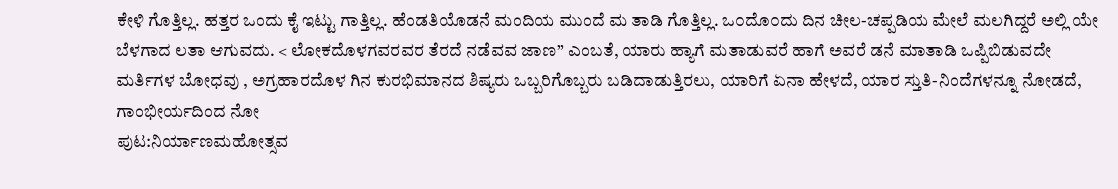ಕೇಳಿ ಗೊತ್ತಿಲ್ಲ. ಹತ್ತರ ಒಂದು ಕೈ ಇಟ್ಟು ಗಾತ್ತಿಲ್ಲ. ಹೆಂಡತಿಯೊಡನೆ ಮಂದಿಯ ಮುಂದೆ ಮ ತಾಡಿ ಗೊತ್ತಿಲ್ಲ. ಒ೦ದೊ೦ದು ದಿನ ಚೀಲ-ಚಪ್ಪಡಿಯ ಮೇಲೆ ಮಲಗಿದ್ದರೆ ಅಲ್ಲಿ ಯೇ ಬೆಳಗಾದ ಲತಾ ಆಗುವದು. < ಲೋಕದೊಳಗವರವರ ತೆರದೆ ನಡೆವವ ಜಾಣ” ಎಂಬತೆ, ಯಾರು ಹ್ಯಾಗೆ ಮತಾಡುವರೆ ಹಾಗೆ ಅವರೆ ಡನೆ ಮಾತಾಡಿ ಒಪ್ಪಿಬಿಡುವದೇ ಮರ್ತಿಗಳ ಬೋಧವು , ಅಗ್ರಹಾರದೊಳ ಗಿನ ಕುರಭಿಮಾನದ ಶಿಷ್ಯರು ಒಬ್ಬರಿಗೊಬ್ಬರು ಬಡಿದಾಡುತ್ತಿರಲು, ಯಾರಿಗೆ ಏನಾ ಹೇಳದೆ, ಯಾರ ಸ್ತುತಿ-ನಿಂದೆಗಳನ್ನೂ ನೋಡದೆ, ಗಾಂಭೀರ್ಯದಿಂದ ನೋ
ಪುಟ:ನಿರ್ಯಾಣಮಹೋತ್ಸವ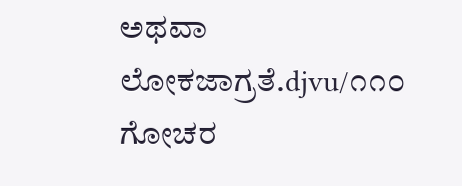ಅಥವಾ ಲೋಕಜಾಗ್ರತೆ.djvu/೧೧೦
ಗೋಚರ